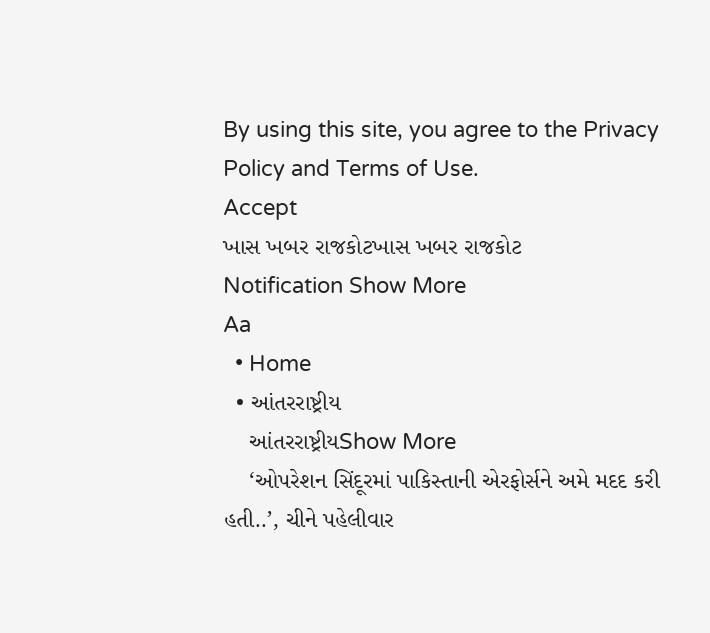By using this site, you agree to the Privacy Policy and Terms of Use.
Accept
ખાસ ખબર રાજકોટખાસ ખબર રાજકોટ
Notification Show More
Aa
  • Home
  • આંતરરાષ્ટ્રીય
    આંતરરાષ્ટ્રીયShow More
    ‘ઓપરેશન સિંદૂરમાં પાકિસ્તાની એરફોર્સને અમે મદદ કરી હતી..’, ચીને પહેલીવાર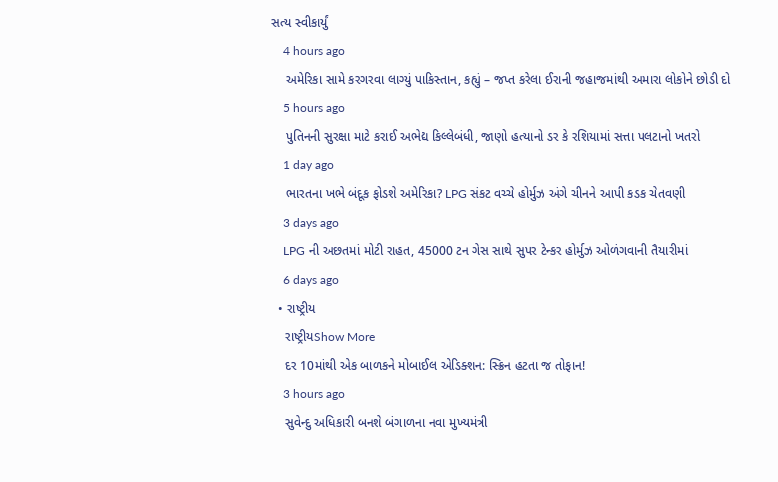સત્ય સ્વીકાર્યું
    4 hours ago
    અમેરિકા સામે કરગરવા લાગ્યું પાકિસ્તાન, કહ્યું – જપ્ત કરેલા ઈરાની જહાજમાંથી અમારા લોકોને છોડી દો
    5 hours ago
    પુતિનની સુરક્ષા માટે કરાઈ અભેદ્ય કિલ્લેબંધી, જાણો હત્યાનો ડર કે રશિયામાં સત્તા પલટાનો ખતરો
    1 day ago
    ભારતના ખભે બંદૂક ફોડશે અમેરિકા? LPG સંકટ વચ્ચે હોર્મુઝ અંગે ચીનને આપી કડક ચેતવણી
    3 days ago
    LPG ની અછતમાં મોટી રાહત, 45000 ટન ગેસ સાથે સુપર ટેન્કર હોર્મુઝ ઓળંગવાની તૈયારીમાં
    6 days ago
  • રાષ્ટ્રીય
    રાષ્ટ્રીયShow More
    દર 10માંથી એક બાળકને મોબાઈલ એડિક્શન: સ્ક્રિન હટતા જ તોફાન!
    3 hours ago
    સુવેન્દુ અધિકારી બનશે બંગાળના નવા મુખ્યમંત્રી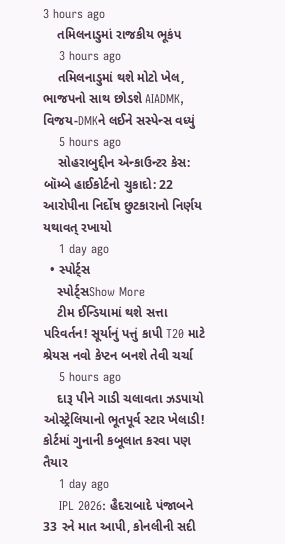3 hours ago
    તમિલનાડુમાં રાજકીય ભૂકંપ
    3 hours ago
    તમિલનાડુમાં થશે મોટો ખેલ, ભાજપનો સાથ છોડશે AIADMK, વિજય-DMKને લઈને સસ્પેન્સ વધ્યું
    5 hours ago
    સોહરાબુદ્દીન એન્કાઉન્ટર કેસ: બૉમ્બે હાઈકોર્ટનો ચુકાદો: 22 આરોપીના નિર્દોષ છુટકારાનો નિર્ણય યથાવત્ રખાયો
    1 day ago
  • સ્પોર્ટ્સ
    સ્પોર્ટ્સShow More
    ટીમ ઈન્ડિયામાં થશે સત્તા પરિવર્તન! સૂર્યાનું પત્તું કાપી T20 માટે શ્રેયસ નવો કેપ્ટન બનશે તેવી ચર્ચા
    5 hours ago
    દારૂ પીને ગાડી ચલાવતા ઝડપાયો ઓસ્ટ્રેલિયાનો ભૂતપૂર્વ સ્ટાર ખેલાડી! કોર્ટમાં ગુનાની કબૂલાત કરવા પણ તૈયાર
    1 day ago
    IPL 2026: હૈદરાબાદે પંજાબને 33 રને માત આપી, કોનલીની સદી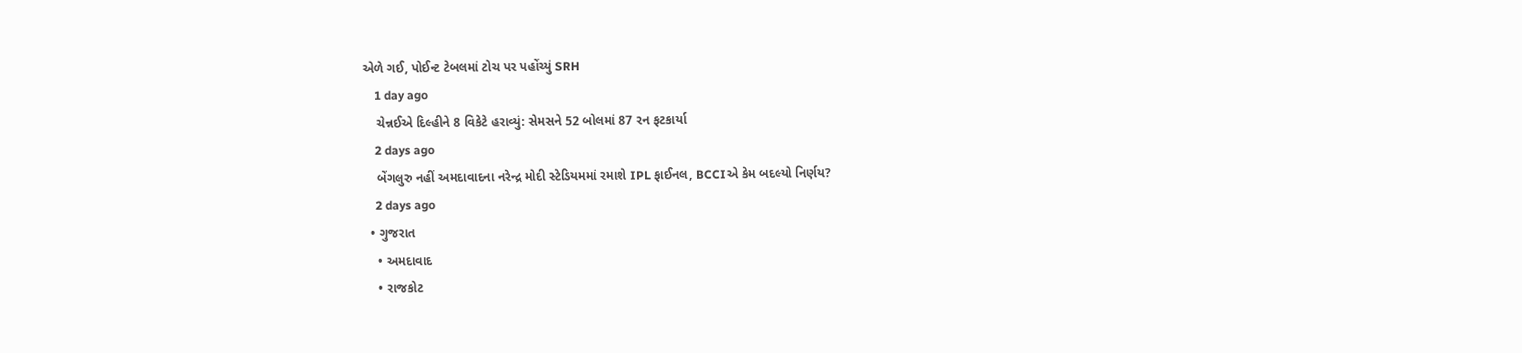એળે ગઈ, પોઈન્ટ ટેબલમાં ટોચ પર પહોંચ્યું SRH
    1 day ago
    ચેન્નઈએ દિલ્હીને 8 વિકેટે હરાવ્યું: સેમસને 52 બોલમાં 87 રન ફટકાર્યા
    2 days ago
    બેંગલુરુ નહીં અમદાવાદના નરેન્દ્ર મોદી સ્ટેડિયમમાં રમાશે IPL ફાઈનલ, BCCIએ કેમ બદલ્યો નિર્ણય?
    2 days ago
  • ગુજરાત
    • અમદાવાદ
    • રાજકોટ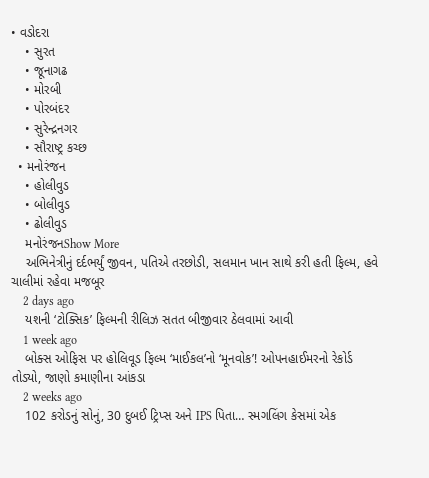• વડોદરા
    • સુરત
    • જૂનાગઢ
    • મોરબી
    • પોરબંદર
    • સુરેન્દ્રનગર
    • સૌરાષ્ટ્ર કચ્છ
  • મનોરંજન
    • હોલીવુડ
    • બોલીવુડ
    • ઢોલીવુડ
    મનોરંજનShow More
    અભિનેત્રીનું દર્દભર્યું જીવન, પતિએ તરછોડી, સલમાન ખાન સાથે કરી હતી ફિલ્મ, હવે ચાલીમાં રહેવા મજબૂર
    2 days ago
    યશની ‘ટોક્સિક’ ફિલ્મની રીલિઝ સતત બીજીવાર ઠેલવામાં આવી
    1 week ago
    બોક્સ ઓફિસ પર હોલિવૂડ ફિલ્મ ‘માઈકલ’નો ‘મૂનવોક’! ઓપનહાઈમરનો રેકોર્ડ તોડ્યો, જાણો કમાણીના આંકડા
    2 weeks ago
    102 કરોડનું સોનું, 30 દુબઈ ટ્રિપ્સ અને IPS પિતા… સ્મગલિંગ કેસમાં એક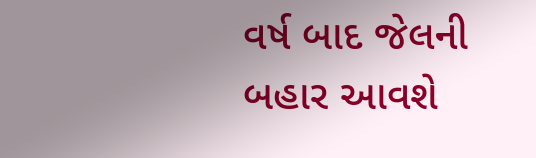વર્ષ બાદ જેલની બહાર આવશે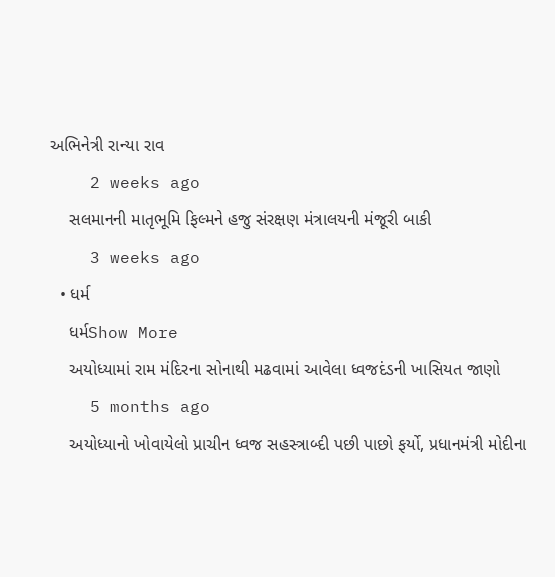અભિનેત્રી રાન્યા રાવ
    2 weeks ago
    સલમાનની માતૃભૂમિ ફિલ્મને હજુ સંરક્ષણ મંત્રાલયની મંજૂરી બાકી
    3 weeks ago
  • ધર્મ
    ધર્મShow More
    અયોધ્યામાં રામ મંદિરના સોનાથી મઢવામાં આવેલા ધ્વજદંડની ખાસિયત જાણો
    5 months ago
    અયોધ્યાનો ખોવાયેલો પ્રાચીન ધ્વજ સહસ્ત્રાબ્દી પછી પાછો ફર્યો, પ્રધાનમંત્રી મોદીના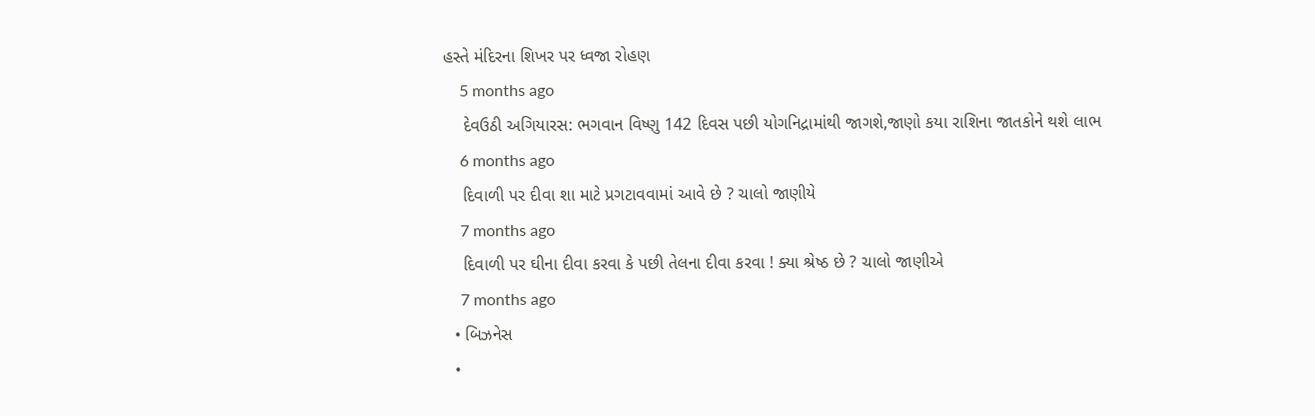હસ્તે મંદિરના શિખર પર ધ્વજા રોહણ
    5 months ago
    દેવઉઠી અગિયારસ: ભગવાન વિષ્ણુ 142 દિવસ પછી યોગનિદ્રામાંથી જાગશે,જાણો કયા રાશિના જાતકોને થશે લાભ
    6 months ago
    દિવાળી પર દીવા શા માટે પ્રગટાવવામાં આવે છે ? ચાલો જાણીયે
    7 months ago
    દિવાળી પર ઘીના દીવા કરવા કે પછી તેલના દીવા કરવા ! ક્યા શ્રેષ્ઠ છે ? ચાલો જાણીએ
    7 months ago
  • બિઝનેસ
  •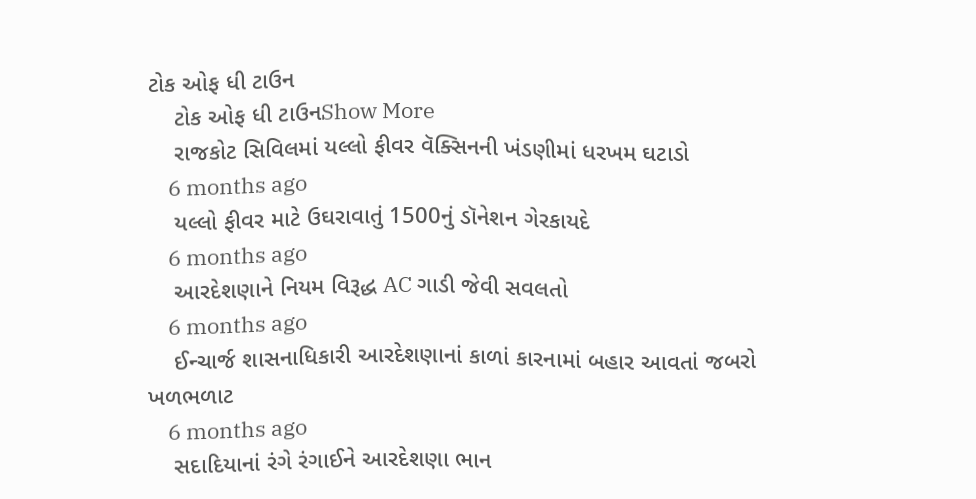ટોક ઓફ ધી ટાઉન
    ટોક ઓફ ધી ટાઉનShow More
    રાજકોટ સિવિલમાં યલ્લો ફીવર વૅક્સિનની ખંડણીમાં ધરખમ ઘટાડો
    6 months ago
    યલ્લો ફીવર માટે ઉઘરાવાતું 1500નું ડૉનેશન ગેરકાયદે
    6 months ago
    આરદેશણાને નિયમ વિરૂદ્ધ AC ગાડી જેવી સવલતો
    6 months ago
    ઈન્ચાર્જ શાસનાધિકારી આરદેશણાનાં કાળાં કારનામાં બહાર આવતાં જબરો ખળભળાટ
    6 months ago
    સદાદિયાનાં રંગે રંગાઈને આરદેશણા ભાન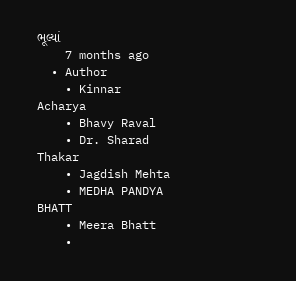ભૂલ્યાં
    7 months ago
  • Author
    • Kinnar Acharya
    • Bhavy Raval
    • Dr. Sharad Thakar
    • Jagdish Mehta
    • MEDHA PANDYA BHATT
    • Meera Bhatt
    •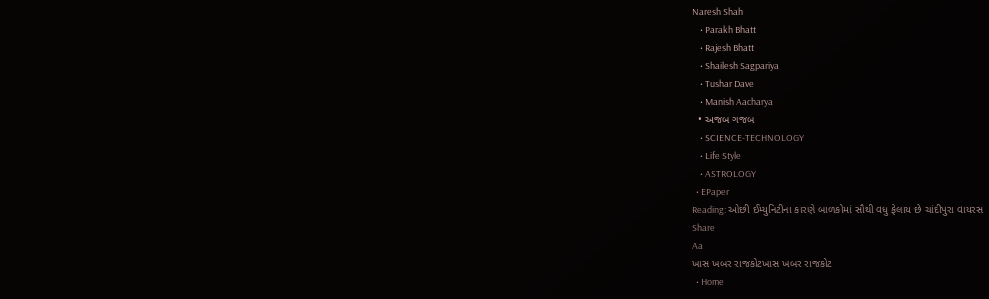Naresh Shah
    • Parakh Bhatt
    • Rajesh Bhatt
    • Shailesh Sagpariya
    • Tushar Dave
    • Manish Aacharya
  • અજબ ગજબ
    • SCIENCE-TECHNOLOGY
    • Life Style
    • ASTROLOGY
  • EPaper
Reading: ઓછી ઈમ્યુનિટીના કારણે બાળકોમાં સૌથી વધુ ફેલાય છે ચાંદીપુરા વાયરસ
Share
Aa
ખાસ ખબર રાજકોટખાસ ખબર રાજકોટ
  • Home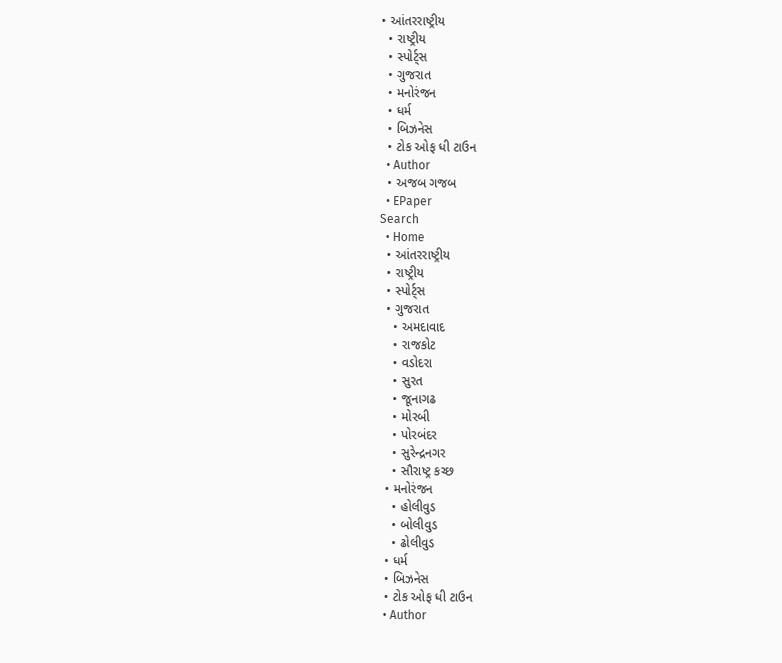• આંતરરાષ્ટ્રીય
  • રાષ્ટ્રીય
  • સ્પોર્ટ્સ
  • ગુજરાત
  • મનોરંજન
  • ધર્મ
  • બિઝનેસ
  • ટોક ઓફ ધી ટાઉન
  • Author
  • અજબ ગજબ
  • EPaper
Search
  • Home
  • આંતરરાષ્ટ્રીય
  • રાષ્ટ્રીય
  • સ્પોર્ટ્સ
  • ગુજરાત
    • અમદાવાદ
    • રાજકોટ
    • વડોદરા
    • સુરત
    • જૂનાગઢ
    • મોરબી
    • પોરબંદર
    • સુરેન્દ્રનગર
    • સૌરાષ્ટ્ર કચ્છ
  • મનોરંજન
    • હોલીવુડ
    • બોલીવુડ
    • ઢોલીવુડ
  • ધર્મ
  • બિઝનેસ
  • ટોક ઓફ ધી ટાઉન
  • Author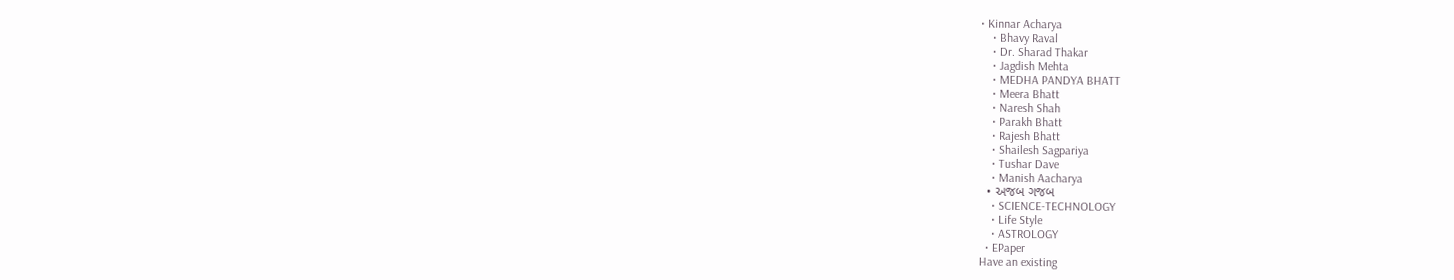• Kinnar Acharya
    • Bhavy Raval
    • Dr. Sharad Thakar
    • Jagdish Mehta
    • MEDHA PANDYA BHATT
    • Meera Bhatt
    • Naresh Shah
    • Parakh Bhatt
    • Rajesh Bhatt
    • Shailesh Sagpariya
    • Tushar Dave
    • Manish Aacharya
  • અજબ ગજબ
    • SCIENCE-TECHNOLOGY
    • Life Style
    • ASTROLOGY
  • EPaper
Have an existing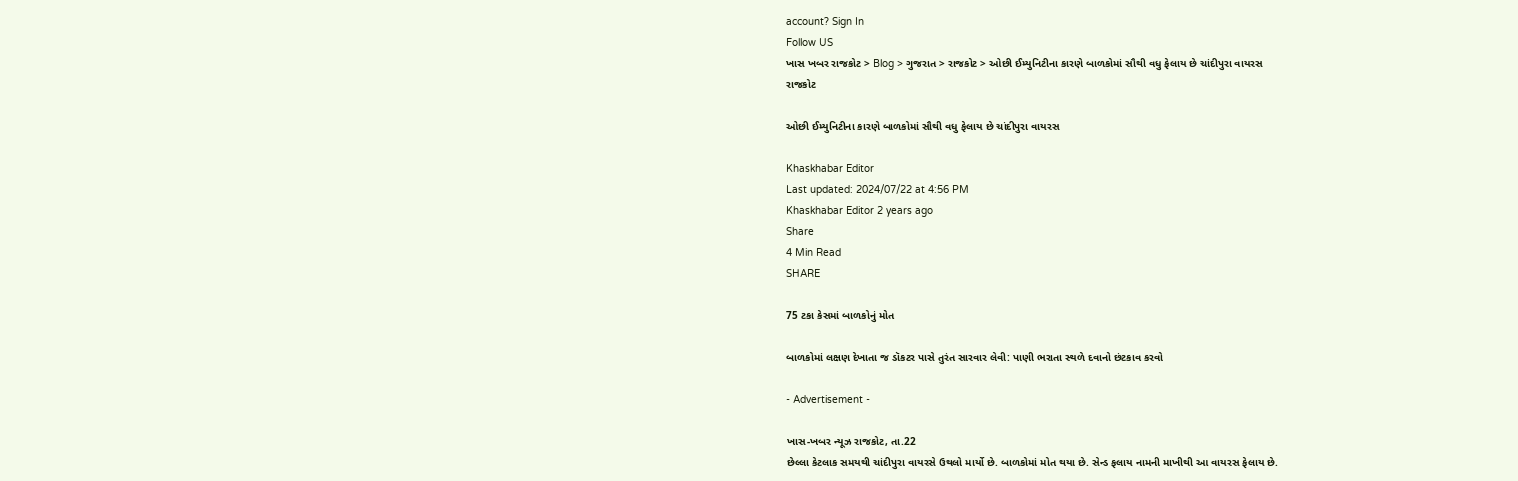account? Sign In
Follow US
ખાસ ખબર રાજકોટ > Blog > ગુજરાત > રાજકોટ > ઓછી ઈમ્યુનિટીના કારણે બાળકોમાં સૌથી વધુ ફેલાય છે ચાંદીપુરા વાયરસ
રાજકોટ

ઓછી ઈમ્યુનિટીના કારણે બાળકોમાં સૌથી વધુ ફેલાય છે ચાંદીપુરા વાયરસ

Khaskhabar Editor
Last updated: 2024/07/22 at 4:56 PM
Khaskhabar Editor 2 years ago
Share
4 Min Read
SHARE

75 ટકા કેસમાં બાળકોનું મોત

બાળકોમાં લક્ષણ દેખાતા જ ડૉકટર પાસે તુરંત સારવાર લેવી: પાણી ભરાતા સ્થળે દવાનો છંટકાવ કરવો

- Advertisement -

ખાસ-ખબર ન્યૂઝ રાજકોટ, તા.22
છેલ્લા કેટલાક સમયથી ચાંદીપુરા વાયરસે ઉથલો માર્યો છે. બાળકોમાં મોત થયા છે. સેન્ડ ફલાય નામની માખીથી આ વાયરસ ફેલાય છે.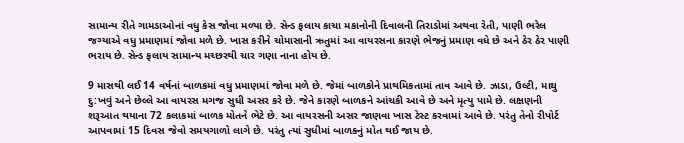સામાન્ય રીતે ગામડાઓનાં વધુ કેસ જોવા મળ્યા છે. સેન્ડ ફલાય કાચા મકાનોની દિવાલની તિરાડોમાં અથવા રેતી, પાણી ભરેલ જગ્યાએ વધુ પ્રમાણમાં જોવા મળે છે. ખાસ કરીને ચોમાસાની ઋતુમાં આ વાયરસના કારણે ભેજનું પ્રમાણ વધે છે અને ઠેર ઠેર પાણી ભરાય છે. સેન્ડ ફલાય સામાન્ય મચ્છરથી ચાર ગણા નાના હોય છે.

9 માસથી લઈ 14 વર્ષનાં બાળકમાં વધુ પ્રમાણમાં જોવા મળે છે. જેમાં બાળકોને પ્રાથમિકતામાં તાવ આવે છે. ઝાડા, ઉલ્ટી, માથુ દુ:ખવું અને છેલ્લે આ વાયરસ મગજ સુધી અસર કરે છે. જેને કારણે બાળકને આંચકી આવે છે અને મૃત્યુ પામે છે. લક્ષણની શરૂઆત થયાના 72 કલાકમાં બાળક મોતને ભેટે છે. આ વાયરસની અસર જાણવા ખાસ ટેસ્ટ કરવામાં આવે છે. પરંતુ તેનો રીપોર્ટ આપવામાં 15 દિવસ જેવો સમયગાળો લાગે છે. પરંતુ ત્યાં સુધીમાં બાળકનું મોત થઈ જાય છે.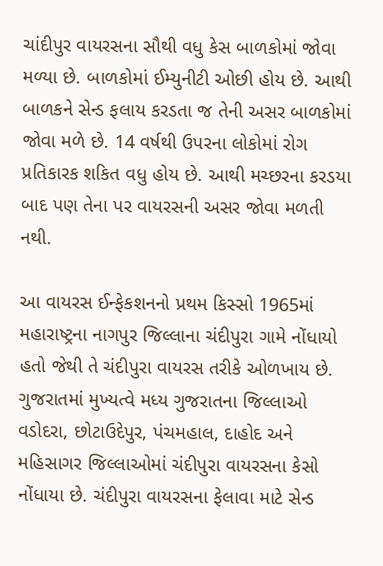ચાંદીપુર વાયરસના સૌથી વધુ કેસ બાળકોમાં જોવા મળ્યા છે. બાળકોમાં ઈમ્યુનીટી ઓછી હોય છે. આથી બાળકને સેન્ડ ફલાય કરડતા જ તેની અસર બાળકોમાં જોવા મળે છે. 14 વર્ષથી ઉપરના લોકોમાં રોગ પ્રતિકારક શકિત વધુ હોય છે. આથી મચ્છરના કરડયા બાદ પણ તેના પર વાયરસની અસર જોવા મળતી નથી.

આ વાયરસ ઈન્ફેકશનનો પ્રથમ કિસ્સો 1965માં મહારાષ્ટ્રના નાગપુર જિલ્લાના ચંદીપુરા ગામે નોંધાયો હતો જેથી તે ચંદીપુરા વાયરસ તરીકે ઓળખાય છે. ગુજરાતમાં મુખ્યત્વે મધ્ય ગુજરાતના જિલ્લાઓ વડોદરા, છોટાઉદેપુર, પંચમહાલ, દાહોદ અને મહિસાગર જિલ્લાઓમાં ચંદીપુરા વાયરસના કેસો નોંધાયા છે. ચંદીપુરા વાયરસના ફેલાવા માટે સેન્ડ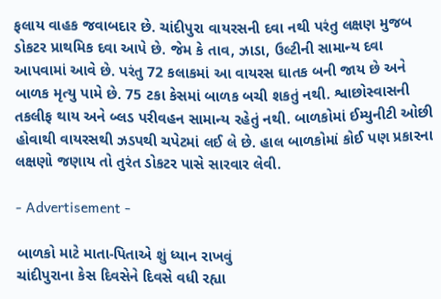ફલાય વાહક જવાબદાર છે. ચાંદીપુરા વાયરસની દવા નથી પરંતુ લક્ષણ મુજબ ડોકટર પ્રાથમિક દવા આપે છે. જેમ કે તાવ, ઝાડા, ઉલ્ટીની સામાન્ય દવા આપવામાં આવે છે. પરંતુ 72 કલાકમાં આ વાયરસ ઘાતક બની જાય છે અને બાળક મૃત્યુ પામે છે. 75 ટકા કેસમાં બાળક બચી શકતું નથી. શ્વાછોસ્વાસની તકલીફ થાય અને બ્લડ પરીવહન સામાન્ય રહેતું નથી. બાળકોમાં ઈમ્યુનીટી ઓછી હોવાથી વાયરસથી ઝડપથી ચપેટમાં લઈ લે છે. હાલ બાળકોમાં કોઈ પણ પ્રકારના લક્ષણો જણાય તો તુરંત ડોકટર પાસે સારવાર લેવી.

- Advertisement -

બાળકો માટે માતા-પિતાએ શું ધ્યાન રાખવું
ચાંદીપુરાના કેસ દિવસેને દિવસે વધી રહ્યા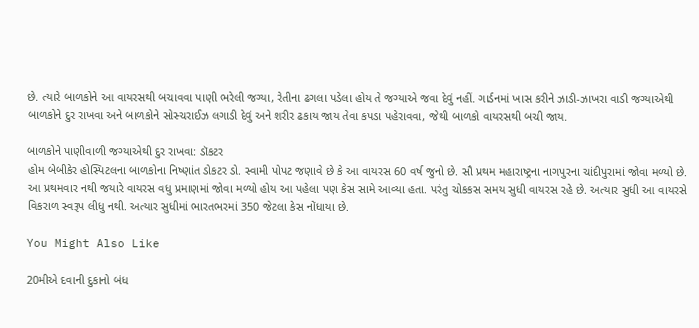છે. ત્યારે બાળકોને આ વાયરસથી બચાવવા પાણી ભરેલી જગ્યા, રેતીના ઢગલા પડેલા હોય તે જગ્યાએ જવા દેવું નહીં. ગાર્ડનમાં ખાસ કરીને ઝાડી-ઝાખરા વાડી જગ્યાએથી બાળકોને દુર રાખવા અને બાળકોને સોસ્ચરાઈઝ લગાડી દેવું અને શરીર ઢકાય જાય તેવા કપડા પહેરાવવા, જેથી બાળકો વાયરસથી બચી જાય.

બાળકોને પાણીવાળી જગ્યાએથી દુર રાખવા: ડૉકટર
હોમ બેબીકેર હોસ્પિટલના બાળકોના નિષ્ણાંત ડોકટર ડો. સ્વામી પોપટ જણાવે છે કે આ વાયરસ 60 વર્ષ જુનો છે. સૌ પ્રથમ મહારાષ્ટ્રના નાગપુરના ચાંદીપુરામાં જોવા મળ્યો છે. આ પ્રથમવાર નથી જયારે વાયરસ વધુ પ્રમાણમાં જોવા મળ્યો હોય આ પહેલા પણ કેસ સામે આવ્યા હતા. પરંતુ ચોકકસ સમય સુધી વાયરસ રહે છે. અત્યાર સુધી આ વાયરસે વિકરાળ સ્વરૂપ લીધુ નથી. અત્યાર સુધીમાં ભારતભરમાં 350 જેટલા કેસ નોંધાયા છે.

You Might Also Like

20મીએ દવાની દુકાનો બંધ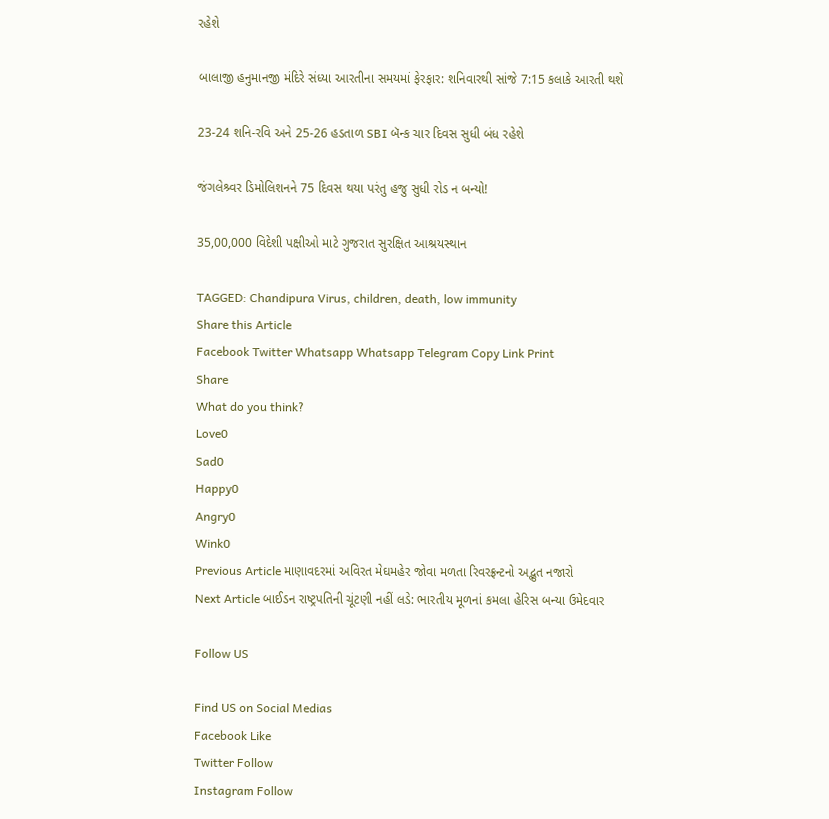રહેશે

બાલાજી હનુમાનજી મંદિરે સંધ્યા આરતીના સમયમાં ફેરફાર: શનિવારથી સાંજે 7:15 કલાકે આરતી થશે

23-24 શનિ-રવિ અને 25-26 હડતાળ SBI બૅન્ક ચાર દિવસ સુધી બંધ રહેશે

જંગલેશ્ર્વર ડિમોલિશનને 75 દિવસ થયા પરંતુ હજુ સુધી રોડ ન બન્યો!

35,00,000 વિદેશી પક્ષીઓ માટે ગુજરાત સુરક્ષિત આશ્રયસ્થાન

TAGGED: Chandipura Virus, children, death, low immunity
Share this Article
Facebook Twitter Whatsapp Whatsapp Telegram Copy Link Print
Share
What do you think?
Love0
Sad0
Happy0
Angry0
Wink0
Previous Article માણાવદરમાં અવિરત મેઘમહેર જોવા મળતા રિવરફ્રન્ટનો અદ્ભુત નજારો
Next Article બાઈડન રાષ્ટ્રપતિની ચૂંટણી નહીં લડે: ભારતીય મૂળનાં કમલા હેરિસ બન્યા ઉમેદવાર

Follow US

Find US on Social Medias
Facebook Like
Twitter Follow
Instagram Follow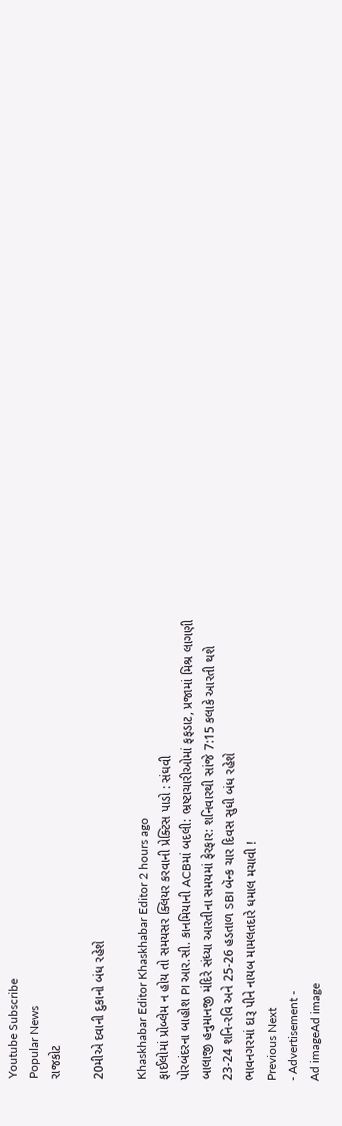Youtube Subscribe
Popular News
રાજકોટ

20મીએ દવાની દુકાનો બંધ રહેશે

Khaskhabar Editor Khaskhabar Editor 2 hours ago
ફાઈલોમાં પ્રોબ્લેમ ન હોય તો સમયસર ક્લિયર કરવાની પ્રેક્ટિસ પાડો : સંઘવી
પોરબંદરના બાહોશ PI આર.સી. કાનમિયાની ACBમાં બદલી: ભ્રષ્ટાચારીઓમાં ફફડાટ, પ્રજામાં મિશ્ર લાગણી
બાલાજી હનુમાનજી મંદિરે સંધ્યા આરતીના સમયમાં ફેરફાર: શનિવારથી સાંજે 7:15 કલાકે આરતી થશે
23-24 શનિ-રવિ અને 25-26 હડતાળ SBI બૅન્ક ચાર દિવસ સુધી બંધ રહેશે
ભાવનગરમાં દારૂ પીને નાયબ મામલતદારે ધમાલ મચાવી !
Previous Next
- Advertisement -
Ad imageAd image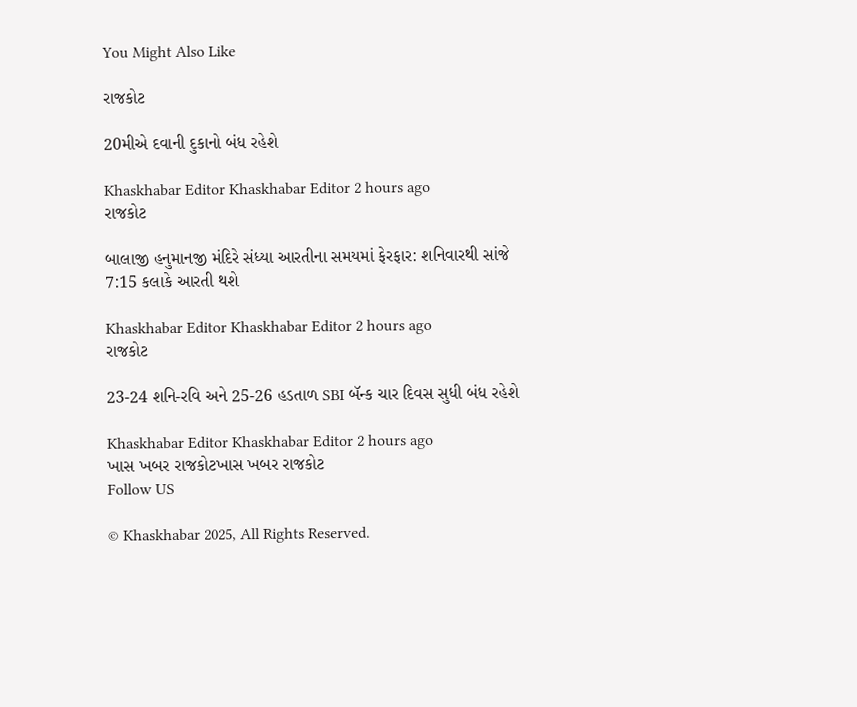You Might Also Like

રાજકોટ

20મીએ દવાની દુકાનો બંધ રહેશે

Khaskhabar Editor Khaskhabar Editor 2 hours ago
રાજકોટ

બાલાજી હનુમાનજી મંદિરે સંધ્યા આરતીના સમયમાં ફેરફાર: શનિવારથી સાંજે 7:15 કલાકે આરતી થશે

Khaskhabar Editor Khaskhabar Editor 2 hours ago
રાજકોટ

23-24 શનિ-રવિ અને 25-26 હડતાળ SBI બૅન્ક ચાર દિવસ સુધી બંધ રહેશે

Khaskhabar Editor Khaskhabar Editor 2 hours ago
ખાસ ખબર રાજકોટખાસ ખબર રાજકોટ
Follow US

© Khaskhabar 2025, All Rights Reserved.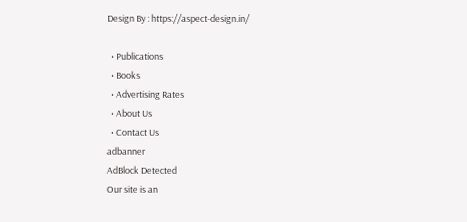Design By : https://aspect-design.in/

  • Publications
  • Books
  • Advertising Rates
  • About Us
  • Contact Us
adbanner
AdBlock Detected
Our site is an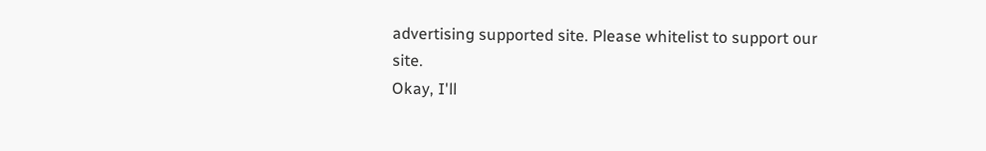advertising supported site. Please whitelist to support our site.
Okay, I'll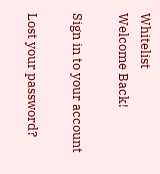Whitelist
Welcome Back!

Sign in to your account

Lost your password?